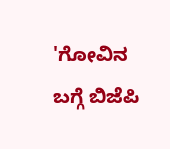'ಗೋವಿನ ಬಗ್ಗೆ ಬಿಜೆಪಿ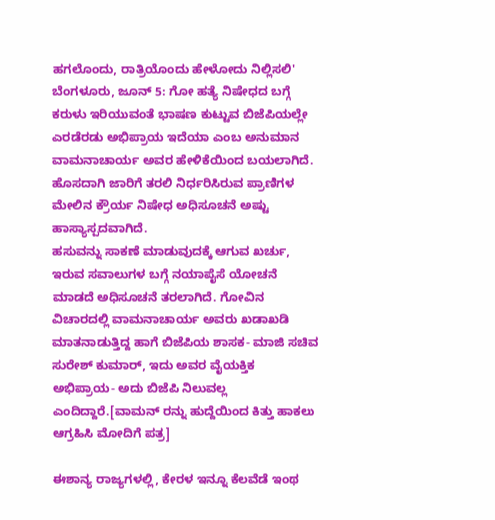ಹಗಲೊಂದು, ರಾತ್ರಿಯೊಂದು ಹೇಳೋದು ನಿಲ್ಲಿಸಲಿ'
ಬೆಂಗಳೂರು, ಜೂನ್ 5: ಗೋ ಹತ್ಯೆ ನಿಷೇಧದ ಬಗ್ಗೆ ಕರುಳು ಇರಿಯುವಂತೆ ಭಾಷಣ ಕುಟ್ಟುವ ಬಿಜೆಪಿಯಲ್ಲೇ ಎರಡೆರಡು ಅಭಿಪ್ರಾಯ ಇದೆಯಾ ಎಂಬ ಅನುಮಾನ ವಾಮನಾಚಾರ್ಯ ಅವರ ಹೇಳಿಕೆಯಿಂದ ಬಯಲಾಗಿದೆ. ಹೊಸದಾಗಿ ಜಾರಿಗೆ ತರಲಿ ನಿರ್ಧರಿಸಿರುವ ಪ್ರಾಣಿಗಳ ಮೇಲಿನ ಕ್ರೌರ್ಯ ನಿಷೇಧ ಅಧಿಸೂಚನೆ ಅಷ್ಟು ಹಾಸ್ಯಾಸ್ಪದವಾಗಿದೆ.
ಹಸುವನ್ನು ಸಾಕಣೆ ಮಾಡುವುದಕ್ಕೆ ಆಗುವ ಖರ್ಚು, ಇರುವ ಸವಾಲುಗಳ ಬಗ್ಗೆ ನಯಾಪೈಸೆ ಯೋಚನೆ ಮಾಡದೆ ಅಧಿಸೂಚನೆ ತರಲಾಗಿದೆ. ಗೋವಿನ ವಿಚಾರದಲ್ಲಿ ವಾಮನಾಚಾರ್ಯ ಅವರು ಖಡಾಖಡಿ ಮಾತನಾಡುತ್ತಿದ್ದ ಹಾಗೆ ಬಿಜೆಪಿಯ ಶಾಸಕ- ಮಾಜಿ ಸಚಿವ ಸುರೇಶ್ ಕುಮಾರ್, ಇದು ಅವರ ವೈಯಕ್ತಿಕ ಅಭಿಪ್ರಾಯ- ಅದು ಬಿಜೆಪಿ ನಿಲುವಲ್ಲ ಎಂದಿದ್ದಾರೆ.[ವಾಮನ್ ರನ್ನು ಹುದ್ದೆಯಿಂದ ಕಿತ್ತು ಹಾಕಲು ಆಗ್ರಹಿಸಿ ಮೋದಿಗೆ ಪತ್ರ]

ಈಶಾನ್ಯ ರಾಜ್ಯಗಳಲ್ಲಿ, ಕೇರಳ ಇನ್ನೂ ಕೆಲವೆಡೆ ಇಂಥ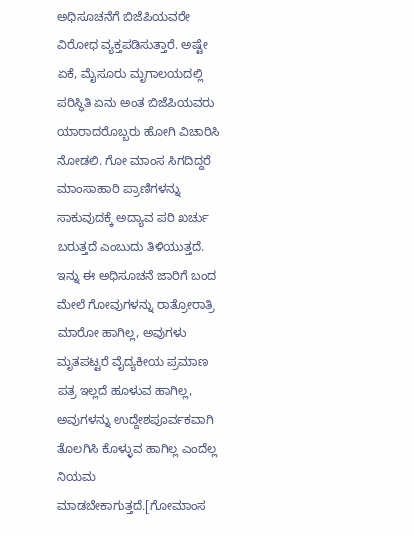ಅಧಿಸೂಚನೆಗೆ ಬಿಜೆಪಿಯವರೇ ವಿರೋಧ ವ್ಯಕ್ತಪಡಿಸುತ್ತಾರೆ. ಅಷ್ಟೇ ಏಕೆ, ಮೈಸೂರು ಮೃಗಾಲಯದಲ್ಲಿ ಪರಿಸ್ಥಿತಿ ಏನು ಅಂತ ಬಿಜೆಪಿಯವರು ಯಾರಾದರೊಬ್ಬರು ಹೋಗಿ ವಿಚಾರಿಸಿ ನೋಡಲಿ. ಗೋ ಮಾಂಸ ಸಿಗದಿದ್ದರೆ ಮಾಂಸಾಹಾರಿ ಪ್ರಾಣಿಗಳನ್ನು ಸಾಕುವುದಕ್ಕೆ ಅದ್ಯಾವ ಪರಿ ಖರ್ಚು ಬರುತ್ತದೆ ಎಂಬುದು ತಿಳಿಯುತ್ತದೆ.
ಇನ್ನು ಈ ಅಧಿಸೂಚನೆ ಜಾರಿಗೆ ಬಂದ ಮೇಲೆ ಗೋವುಗಳನ್ನು ರಾತ್ರೋರಾತ್ರಿ ಮಾರೋ ಹಾಗಿಲ್ಲ, ಅವುಗಳು ಮೃತಪಟ್ಟರೆ ವೈದ್ಯಕೀಯ ಪ್ರಮಾಣ ಪತ್ರ ಇಲ್ಲದೆ ಹೂಳುವ ಹಾಗಿಲ್ಲ, ಅವುಗಳನ್ನು ಉದ್ದೇಶಪೂರ್ವಕವಾಗಿ ತೊಲಗಿಸಿ ಕೊಳ್ಳುವ ಹಾಗಿಲ್ಲ ಎಂದೆಲ್ಲ ನಿಯಮ ಮಾಡಬೇಕಾಗುತ್ತದೆ.[ಗೋಮಾಂಸ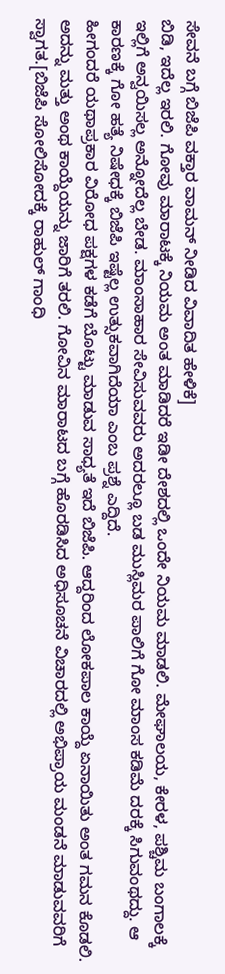ಸೇವನೆ ಬಗ್ಗೆ ಬಿಜೆಪಿ ವಕ್ತಾರ ವಾಮನ್ ನೀಡಿದ ವಿವಾದಿತ ಹೇಳಿಕೆ]
ಬಿಡಿ, ಇದೆಲ್ಲ ಇರಲಿ. ಗೋವು ಮಾರಾಟಕ್ಕೆ ನಿಯಮ ಅಂತ ಮಾಡಿದರೆ ಇಡೀ ದೇಶದಲ್ಲಿ ಒಂದೇ ನಿಯಮ ಮಾಡಲಿ. ಮೇಘಾಲಯ, ಕೇರಳ, ಪಶ್ಚಿಮ ಬಂಗಾಲಕ್ಕೆ ಇಲ್ಲಿಗೆ ಅನ್ವಯಿಸಲ್ಲ ಅನ್ನೋದೆಲ್ಲ ಬೇಡ. ಮಾಂಸಾಹಾರ ಸೇವಿಸುವವರು ಅದರಲ್ಲೂ ಬಡ ಮುಸ್ಲಿಮರ ಪಾಲಿಗೆ ಗೋ ಮಾಂಸ ಕಡಿಮೆ ದರಕ್ಕೆ ಸಿಗುವಂಥದ್ದು. ಆ ಕಾರಣಕ್ಕೆ ಗೋ ಹತ್ಯೆ ನಿಷೇಧಕ್ಕೆ ಬಿಜೆಪಿ ಇಷ್ಟೆಲ್ಲ ಉತ್ಸುಕವಾಗಿದೆಯಾ ಎಂಬ ಪ್ರಶ್ನೆ ಎದ್ದಿದೆ.
ಹೀಗಂದರೆ ಯಥಾಪ್ರಕಾರ ವಿರೋಧ ಪಕ್ಷಗಳ ಕಡೆಗೆ ಬೊಟ್ಟು ಮಾಡುವ ಸಾಧ್ಯತೆ ಇದೆ ಬಿಜೆಪಿ. ಆದ್ದರಿಂದ ಲೋಕಪಾಲ ಕಾಯ್ದೆ ಏನಾಯಿತು ಅಂತ ಗಮನ ಕೊಡಲಿ. ಅದನ್ನು ಮತ್ತು ಅಂಥ ಕಾಯ್ದೆಯನ್ನು ಜಾರಿಗೆ ತರಲಿ. ಗೋವಿನ ಮಾರಾಟದ ಬಗ್ಗೆ ಹೊರಡಿಸಿದ ಅಧಿಸೂಚನೆ ವಿಚಾರದಲ್ಲಿ ಅಭಿಪ್ರಾಯ ಮಂಡನೆ ಮಾಡುವವರಿಗೆ ಸ್ವಾಗತ.[ಬಿಜೆಪಿ ಸೋಲಿಸೋದಕ್ಕೆ ರಾಹುಲ್ ಗಾಂಧಿ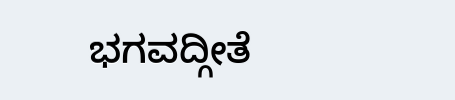ಭಗವದ್ಗೀತೆ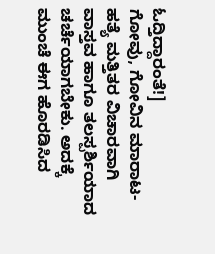ಓದ್ತಿದ್ದಾರಂತೆ!]
ಗೋವು, ಗೋವಿನ ಮಾರಾಟ-ಹತ್ಯೆ ಮತ್ತಿತರ ವಿಚಾರವಾಗಿ ವಾಸ್ತವ ಹಾಗೂ ತಲಸ್ಪರ್ಶಿಯಾದ ಚರ್ಚೆಯಾಗಬೇಕು. ಅದಕ್ಕೆ ಮುಂಚೆ ಈಗ ಹೊರಡಿಸಿದ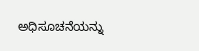ಅಧಿಸೂಚನೆಯನ್ನು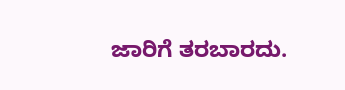ಜಾರಿಗೆ ತರಬಾರದು.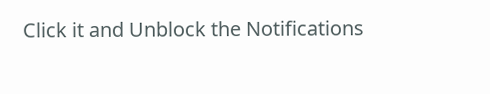Click it and Unblock the Notifications